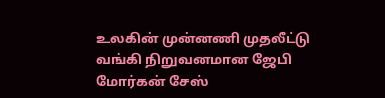உலகின் முன்னணி முதலீட்டு வங்கி நிறுவனமான ஜேபி மோர்கன் சேஸ்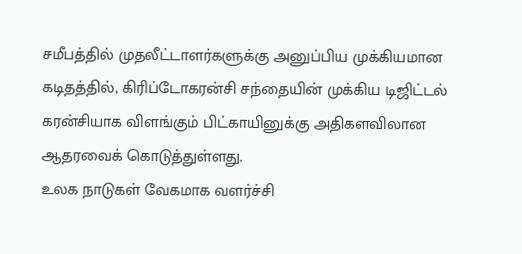சமீபத்தில் முதலீட்டாளர்களுக்கு அனுப்பிய முக்கியமான கடிதத்தில், கிரிப்டோகரன்சி சந்தையின் முக்கிய டிஜிட்டல் கரன்சியாக விளங்கும் பிட்காயினுக்கு அதிகளவிலான ஆதரவைக் கொடுத்துள்ளது.
உலக நாடுகள் வேகமாக வளர்ச்சி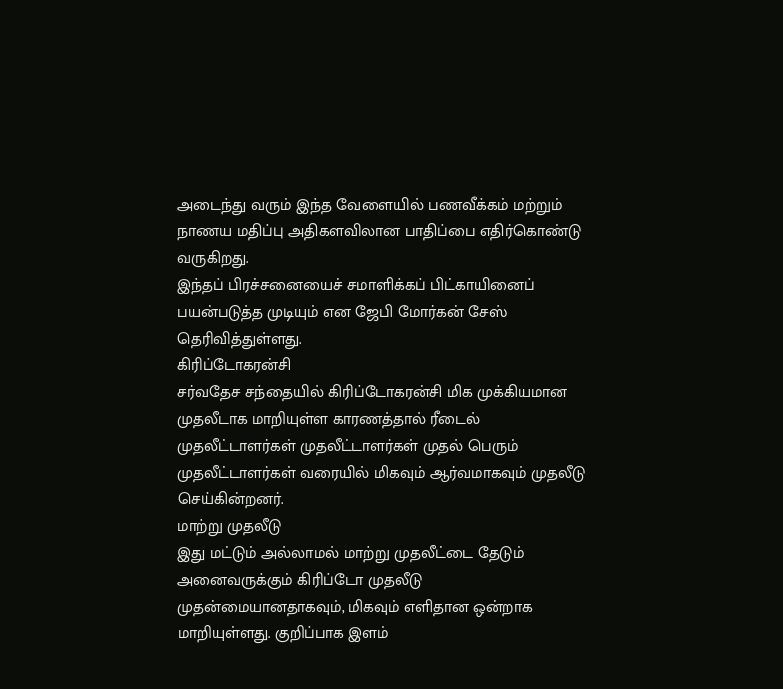அடைந்து வரும் இந்த வேளையில் பணவீக்கம் மற்றும் நாணய மதிப்பு அதிகளவிலான பாதிப்பை எதிர்கொண்டு வருகிறது.
இந்தப் பிரச்சனையைச் சமாளிக்கப் பிட்காயினைப் பயன்படுத்த முடியும் என ஜேபி மோர்கன் சேஸ் தெரிவித்துள்ளது.
கிரிப்டோகரன்சி
சர்வதேச சந்தையில் கிரிப்டோகரன்சி மிக முக்கியமான முதலீடாக மாறியுள்ள காரணத்தால் ரீடைல் முதலீட்டாளர்கள் முதலீட்டாளர்கள் முதல் பெரும் முதலீட்டாளர்கள் வரையில் மிகவும் ஆர்வமாகவும் முதலீடு செய்கின்றனர்.
மாற்று முதலீடு
இது மட்டும் அல்லாமல் மாற்று முதலீட்டை தேடும் அனைவருக்கும் கிரிப்டோ முதலீடு முதன்மையானதாகவும், மிகவும் எளிதான ஒன்றாக மாறியுள்ளது. குறிப்பாக இளம்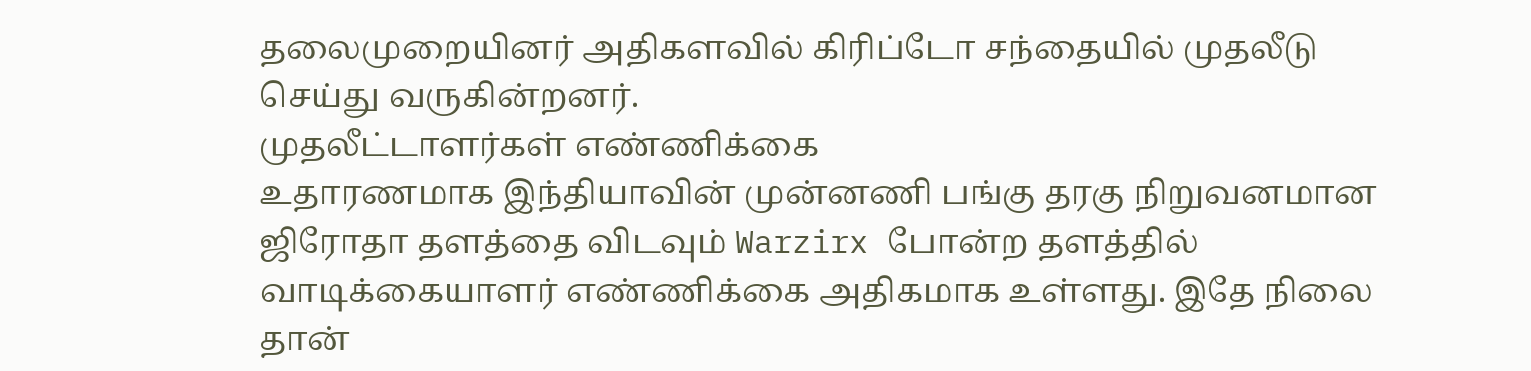தலைமுறையினர் அதிகளவில் கிரிப்டோ சந்தையில் முதலீடு செய்து வருகின்றனர்.
முதலீட்டாளர்கள் எண்ணிக்கை
உதாரணமாக இந்தியாவின் முன்னணி பங்கு தரகு நிறுவனமான ஜிரோதா தளத்தை விடவும் Warzirx போன்ற தளத்தில் வாடிக்கையாளர் எண்ணிக்கை அதிகமாக உள்ளது. இதே நிலை தான்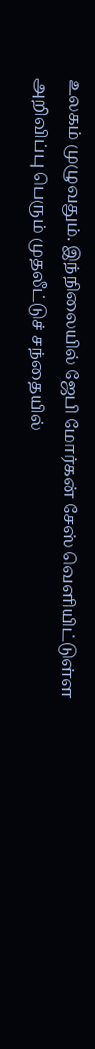உலகம் முழுவதும். இந்நிலையில் ஜேபி மோர்கன் சேஸ் வெளியிட்டுள்ள அறிவிப்பு பெரும் முதலீட்டுச் சந்தையில்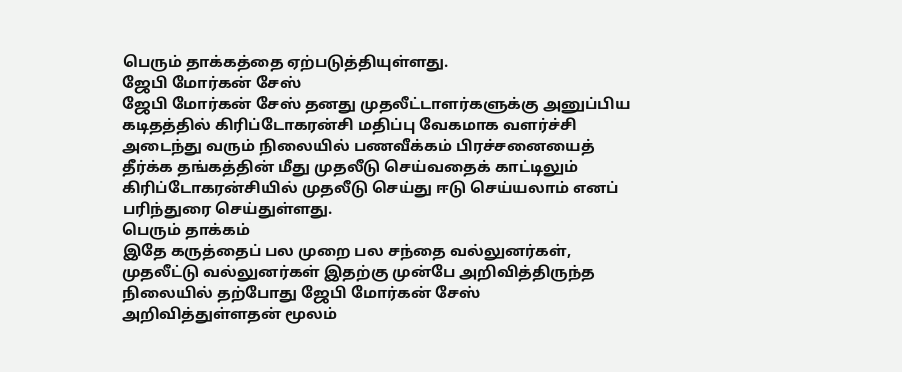பெரும் தாக்கத்தை ஏற்படுத்தியுள்ளது.
ஜேபி மோர்கன் சேஸ்
ஜேபி மோர்கன் சேஸ் தனது முதலீட்டாளர்களுக்கு அனுப்பிய கடிதத்தில் கிரிப்டோகரன்சி மதிப்பு வேகமாக வளர்ச்சி அடைந்து வரும் நிலையில் பணவீக்கம் பிரச்சனையைத் தீர்க்க தங்கத்தின் மீது முதலீடு செய்வதைக் காட்டிலும் கிரிப்டோகரன்சியில் முதலீடு செய்து ஈடு செய்யலாம் எனப் பரிந்துரை செய்துள்ளது.
பெரும் தாக்கம்
இதே கருத்தைப் பல முறை பல சந்தை வல்லுனர்கள், முதலீட்டு வல்லுனர்கள் இதற்கு முன்பே அறிவித்திருந்த நிலையில் தற்போது ஜேபி மோர்கன் சேஸ் அறிவித்துள்ளதன் மூலம்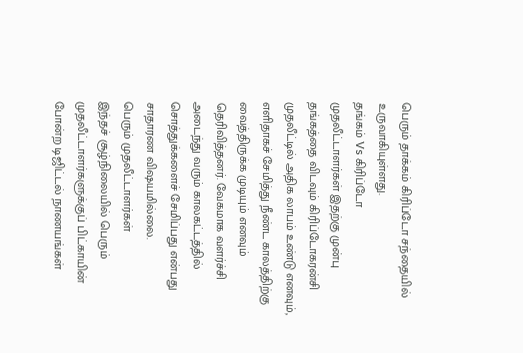பெரும் தாக்கம் கிரிப்டோ சந்தையில் உருவாகியுள்ளது.
தங்கம் Vs கிரிப்டோ
முதலீட்டாளர்கள் இதற்கு முன்பு தங்கத்தை விடவும் கிரிப்டோகரன்சி முதலீட்டில் அதிக லாபம் உண்டு எனவும், எளிதாகச் சேமித்து நீண்ட காலத்திற்கு வைத்திருக்க முடியும் எனவும் தெரிவித்தனர். வேகமாக வளர்ச்சி அடைந்து வரும் காலகட்டத்தில் சொத்துக்களைச் சேமிப்பது என்பது சாதாரண விஷயமில்லை.
பெரும் முதலீட்டாளர்கள்
இந்தச் சூழ்நிலையில் பெரும் முதலீட்டாளர்களுக்குப் பிட்காயின் போன்ற டிஜிட்டல் நாணயங்கள்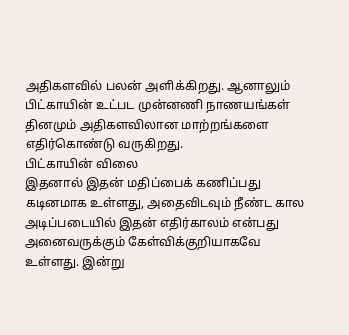அதிகளவில் பலன் அளிக்கிறது. ஆனாலும் பிட்காயின் உட்பட முன்னணி நாணயங்கள் தினமும் அதிகளவிலான மாற்றங்களை எதிர்கொண்டு வருகிறது.
பிட்காயின் விலை
இதனால் இதன் மதிப்பைக் கணிப்பது கடினமாக உள்ளது, அதைவிடவும் நீண்ட கால அடிப்படையில் இதன் எதிர்காலம் என்பது அனைவருக்கும் கேள்விக்குறியாகவே உள்ளது. இன்று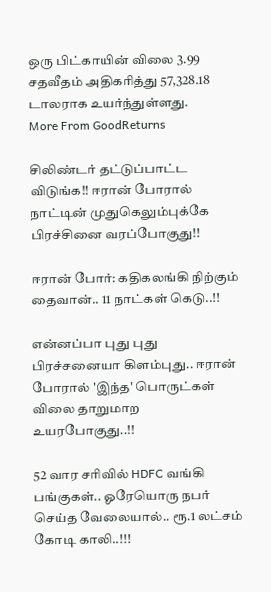ஒரு பிட்காயின் விலை 3.99 சதவீதம் அதிகரித்து 57,328.18 டாலராக உயர்ந்துள்ளது.
More From GoodReturns

சிலிண்டர் தட்டுப்பாட்ட விடுங்க!! ஈரான் போரால் நாட்டின் முதுகெலும்புக்கே பிரச்சினை வரப்போகுது!!

ஈரான் போர்: கதிகலங்கி நிற்கும் தைவான்.. 11 நாட்கள் கெடு..!!

என்னப்பா புது புது பிரச்சனையா கிளம்புது.. ஈரான் போரால் 'இந்த' பொருட்கள் விலை தாறுமாற உயரபோகுது..!!

52 வார சரிவில் HDFC வங்கி பங்குகள்.. ஓரேயொரு நபர் செய்த வேலையால்.. ரூ.1 லட்சம் கோடி காலி..!!!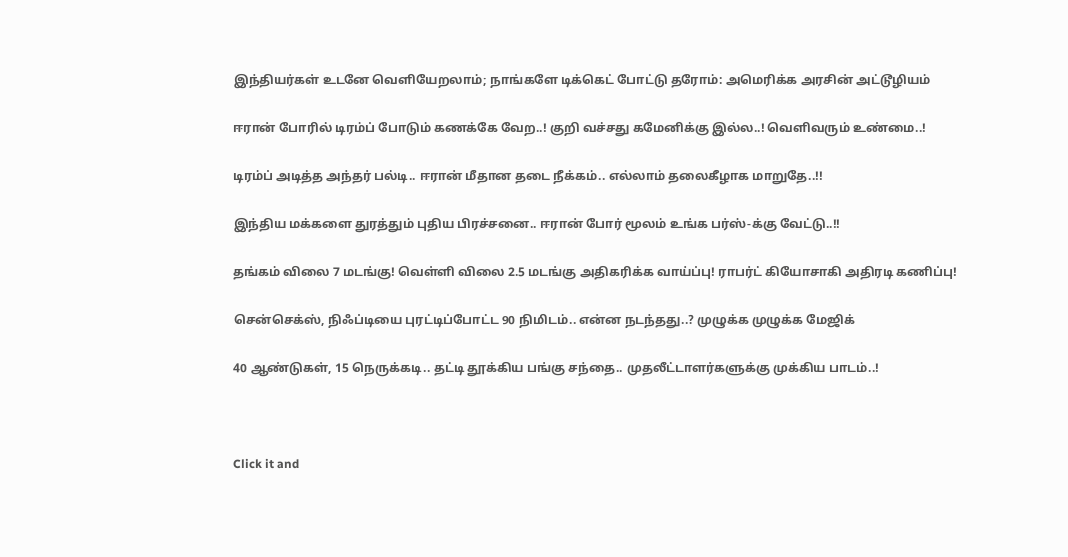இந்தியர்கள் உடனே வெளியேறலாம்; நாங்களே டிக்கெட் போட்டு தரோம்: அமெரிக்க அரசின் அட்டூழியம்

ஈரான் போரில் டிரம்ப் போடும் கணக்கே வேற..! குறி வச்சது கமேனிக்கு இல்ல..! வெளிவரும் உண்மை..!

டிரம்ப் அடித்த அந்தர் பல்டி.. ஈரான் மீதான தடை நீக்கம்.. எல்லாம் தலைகீழாக மாறுதே..!!

இந்திய மக்களை துரத்தும் புதிய பிரச்சனை.. ஈரான் போர் மூலம் உங்க பர்ஸ்-க்கு வேட்டு..!!

தங்கம் விலை 7 மடங்கு! வெள்ளி விலை 2.5 மடங்கு அதிகரிக்க வாய்ப்பு! ராபர்ட் கியோசாகி அதிரடி கணிப்பு!

சென்செக்ஸ், நிஃப்டியை புரட்டிப்போட்ட 90 நிமிடம்.. என்ன நடந்தது..? முழுக்க முழுக்க மேஜிக்

40 ஆண்டுகள், 15 நெருக்கடி.. தட்டி தூக்கிய பங்கு சந்தை.. முதலீட்டாளர்களுக்கு முக்கிய பாடம்..!



Click it and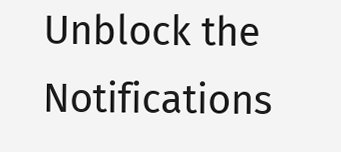Unblock the Notifications